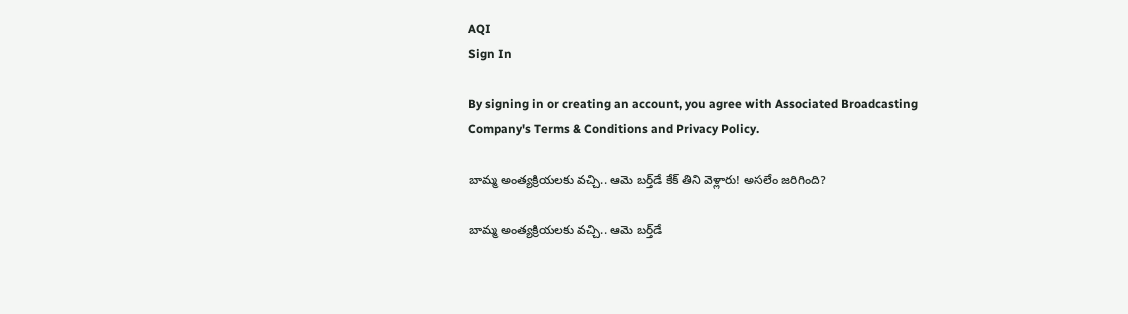AQI
Sign In

By signing in or creating an account, you agree with Associated Broadcasting Company's Terms & Conditions and Privacy Policy.

బామ్మ అంత్యక్రియలకు వచ్చి.. ఆమె బర్త్‌డే కేక్‌ తిని వెళ్లారు! అసలేం జరిగింది?

బామ్మ అంత్యక్రియలకు వచ్చి.. ఆమె బర్త్‌డే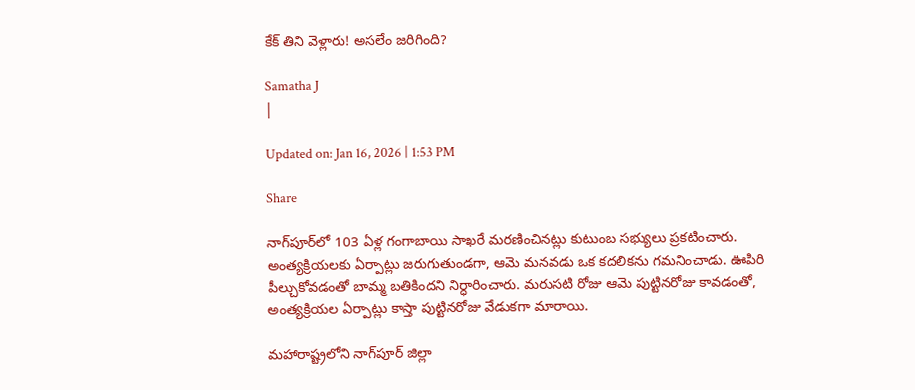కేక్‌ తిని వెళ్లారు! అసలేం జరిగింది?

Samatha J
|

Updated on: Jan 16, 2026 | 1:53 PM

Share

నాగ్‌పూర్‌లో 103 ఏళ్ల గంగాబాయి సాఖరే మరణించినట్లు కుటుంబ సభ్యులు ప్రకటించారు. అంత్యక్రియలకు ఏర్పాట్లు జరుగుతుండగా, ఆమె మనవడు ఒక కదలికను గమనించాడు. ఊపిరి పీల్చుకోవడంతో బామ్మ బతికిందని నిర్ధారించారు. మరుసటి రోజు ఆమె పుట్టినరోజు కావడంతో, అంత్యక్రియల ఏర్పాట్లు కాస్తా పుట్టినరోజు వేడుకగా మారాయి.

మహారాష్ట్రలోని నాగ్‌పూర్ జిల్లా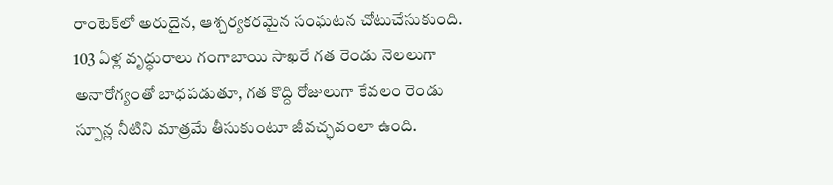రాంటెక్‌లో అరుదైన, ఆశ్చర్యకరమైన సంఘటన చోటుచేసుకుంది. 103 ఏళ్ల వృద్ధురాలు గంగాబాయి సాఖరే గత రెండు నెలలుగా అనారోగ్యంతో బాధపడుతూ, గత కొద్ది రోజులుగా కేవలం రెండు స్పూన్ల నీటిని మాత్రమే తీసుకుంటూ జీవచ్ఛవంలా ఉంది.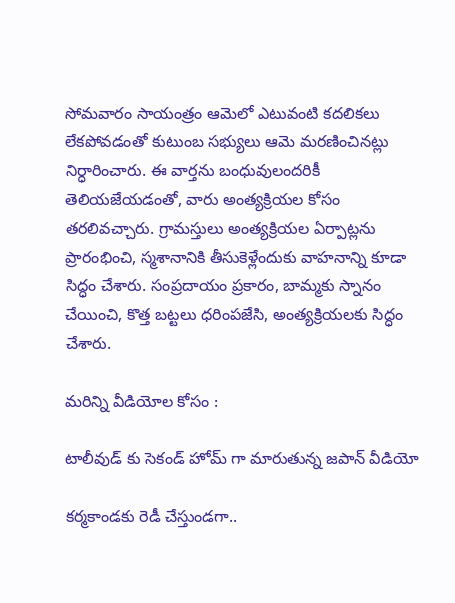సోమవారం సాయంత్రం ఆమెలో ఎటువంటి కదలికలు లేకపోవడంతో కుటుంబ సభ్యులు ఆమె మరణించినట్లు నిర్ధారించారు. ఈ వార్తను బంధువులందరికీ తెలియజేయడంతో, వారు అంత్యక్రియల కోసం తరలివచ్చారు. గ్రామస్తులు అంత్యక్రియల ఏర్పాట్లను ప్రారంభించి, స్మశానానికి తీసుకెళ్లేందుకు వాహనాన్ని కూడా సిద్ధం చేశారు. సంప్రదాయం ప్రకారం, బామ్మకు స్నానం చేయించి, కొత్త బట్టలు ధరింపజేసి, అంత్యక్రియలకు సిద్ధం చేశారు.

మరిన్ని వీడియోల కోసం :

టాలీవుడ్ కు సెకండ్ హోమ్ గా మారుతున్న జపాన్ వీడియో

కర్మకాండకు రెడీ చేస్తుండగా..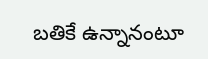బతికే ఉన్నానంటూ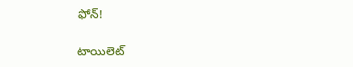ఫోన్‌!

టాయిలెట్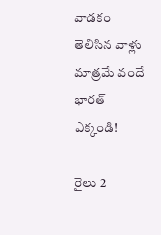వాడకం తెలిసిన వాళ్లు మాత్రమే వందే భారత్‌ ఎక్కండి!

రైలు 2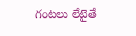గంటలు లేటైతే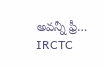అవన్నీ ఫ్రీ… IRCTC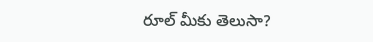రూల్ మీకు తెలుసా?